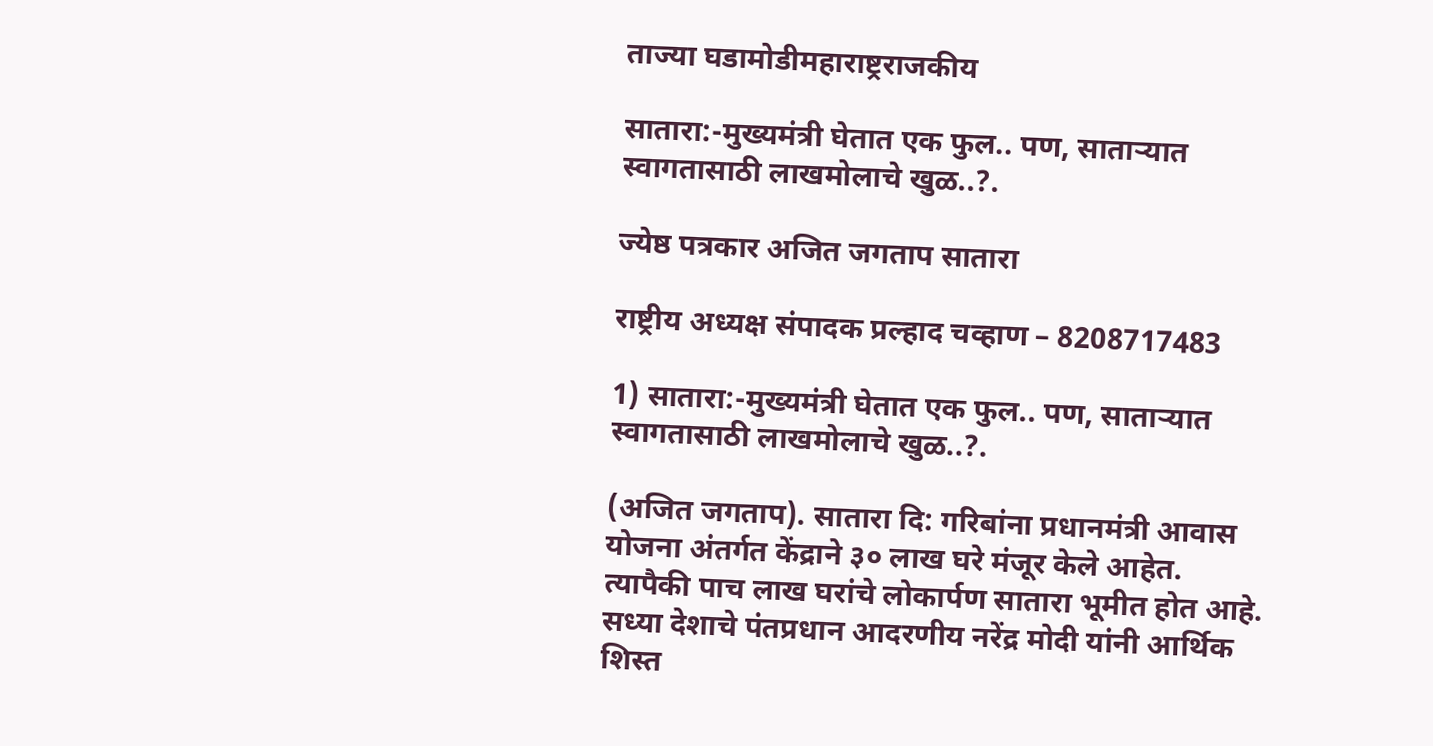ताज्या घडामोडीमहाराष्ट्रराजकीय

सातारा:-मुख्यमंत्री घेतात एक फुल.. पण, साताऱ्यात स्वागतासाठी लाखमोलाचे खुळ..?.

ज्येष्ठ पत्रकार अजित जगताप सातारा

राष्ट्रीय अध्यक्ष संपादक प्रल्हाद चव्हाण – 8208717483

1) सातारा:-मुख्यमंत्री घेतात एक फुल.. पण, साताऱ्यात स्वागतासाठी लाखमोलाचे खुळ..?.

(अजित जगताप). सातारा दि: गरिबांना प्रधानमंत्री आवास योजना अंतर्गत केंद्राने ३० लाख घरे मंजूर केले आहेत. त्यापैकी पाच लाख घरांचे लोकार्पण सातारा भूमीत होत आहे. सध्या देशाचे पंतप्रधान आदरणीय नरेंद्र मोदी यांनी आर्थिक शिस्त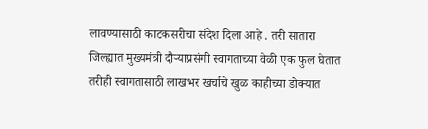लावण्यासाठी काटकसरीचा संदेश दिला आहे . तरी सातारा जिल्ह्यात मुख्यमंत्री दौऱ्याप्रसंगी स्वागताच्या वेळी एक फुल घेतात तरीही स्वागतासाठी लाखभर खर्चाचे खुळ काहीच्या डोक्यात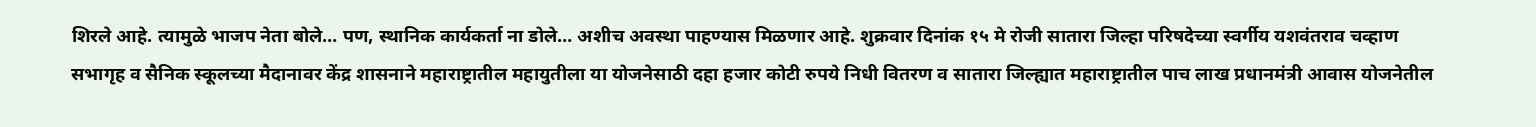शिरले आहे. त्यामुळे भाजप नेता बोले… पण, स्थानिक कार्यकर्ता ना डोले… अशीच अवस्था पाहण्यास मिळणार आहे. शुक्रवार दिनांक १५ मे रोजी सातारा जिल्हा परिषदेच्या स्वर्गीय यशवंतराव चव्हाण सभागृह व सैनिक स्कूलच्या मैदानावर केंद्र शासनाने महाराष्ट्रातील महायुतीला या योजनेसाठी दहा हजार कोटी रुपये निधी वितरण व सातारा जिल्ह्यात महाराष्ट्रातील पाच लाख प्रधानमंत्री आवास योजनेतील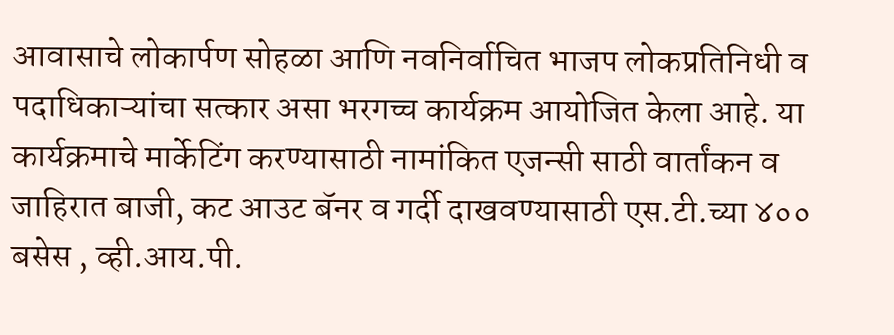आवासाचे लोकार्पण सोहळा आणि नवनिर्वाचित भाजप लोकप्रतिनिधी व पदाधिकाऱ्यांचा सत्कार असा भरगच्च कार्यक्रम आयोजित केला आहे. या कार्यक्रमाचे मार्केटिंग करण्यासाठी नामांकित एजन्सी साठी वार्तांकन व जाहिरात बाजी, कट आउट बॅनर व गर्दी दाखवण्यासाठी एस.टी.च्या ४०० बसेस , व्ही.आय.पी.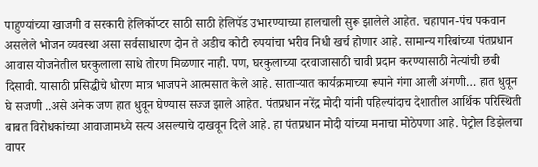पाहुण्यांच्या खाजगी व सरकारी हेलिकॉप्टर साठी साठी हेलिपॅड उभारण्याच्या हालचाली सुरू झालेले आहेत. चहापान-पंच पकवान असलेले भोजन व्यवस्था असा सर्वसाधारण दोन ते अडीच कोटी रुपयांचा भरीव निधी खर्च होणार आहे. सामान्य गरिबांच्या पंतप्रधान आवास योजनेतील घरकुलाला साधे तोरण मिळणार नाही. पण, घरकुलाच्या दरवाजासाठी चावी प्रदान करण्यासाठी नेत्यांची छबी दिसावी. यासाठी प्रसिद्धीचे धोरण मात्र भाजपने आत्मसात केले आहे. साताऱ्यात कार्यक्रमाच्या रूपाने गंगा आली अंगणी… हात धुवून घे सजणी ..असे अनेक जण हात धुवून घेण्यास सज्ज झाले आहेत. पंतप्रधान नरेंद्र मोदी यांनी पहिल्यांदाच देशातील आर्थिक परिस्थिती बाबत विरोधकांच्या आवाजामध्ये सत्य असल्याचे दाखवून दिले आहे. हा पंतप्रधान मोदी यांच्या मनाचा मोठेपणा आहे. पेट्रोल डिझेलचा वापर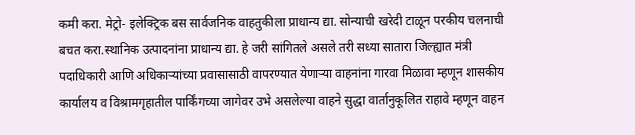कमी करा. मेट्रो- इलेक्ट्रिक बस सार्वजनिक वाहतुकीला प्राधान्य द्या. सोन्याची खरेदी टाळून परकीय चलनाची बचत करा.स्थानिक उत्पादनांना प्राधान्य द्या. हे जरी सांगितले असले तरी सध्या सातारा जिल्ह्यात मंत्री पदाधिकारी आणि अधिकाऱ्यांच्या प्रवासासाठी वापरण्यात येणाऱ्या वाहनांना गारवा मिळावा म्हणून शासकीय कार्यालय व विश्रामगृहातील पार्किंगच्या जागेवर उभे असलेल्या वाहने सुद्धा वार्तानुकूलित राहावे म्हणून वाहन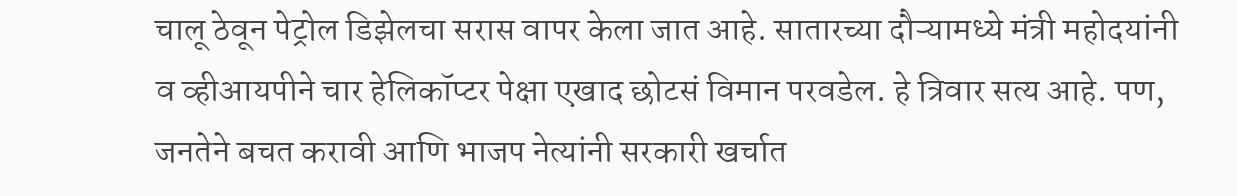चालू ठेवून पेट्रोल डिझेलचा सरास वापर केला जात आहे. सातारच्या दौऱ्यामध्ये मंत्री महोदयांनी व व्हीआयपीने चार हेलिकॉप्टर पेक्षा एखाद छोटसं विमान परवडेल. हे त्रिवार सत्य आहे. पण, जनतेने बचत करावी आणि भाजप नेत्यांनी सरकारी खर्चात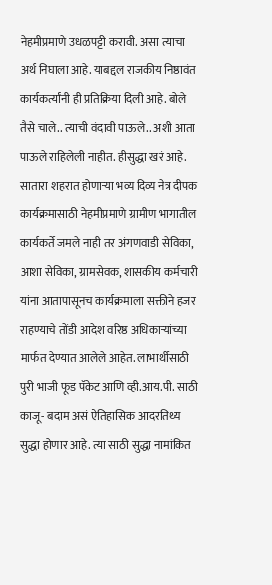नेहमीप्रमाणे उधळपट्टी करावी. असा त्याचा अर्थ निघाला आहे. याबद्दल राजकीय निष्ठावंत कार्यकर्त्यांनी ही प्रतिक्रिया दिली आहे. बोले तैसे चाले.. त्याची वंदावी पाऊले.. अशी आता पाऊले राहिलेली नाहीत. हीसुद्धा खरं आहे. सातारा शहरात होणाऱ्या भव्य दिव्य नेत्र दीपक कार्यक्रमासाठी नेहमीप्रमाणे ग्रामीण भागातील कार्यकर्ते जमले नाही तर अंगणवाडी सेविका, आशा सेविका, ग्रामसेवक, शासकीय कर्मचारी यांना आतापासूनच कार्यक्रमाला सक्तीने हजर राहण्याचे तोंडी आदेश वरिष्ठ अधिकाऱ्यांच्या मार्फत देण्यात आलेले आहेत. लाभार्थीसाठी पुरी भाजी फूड पॅकेट आणि व्ही.आय.पी. साठी काजू- बदाम असं ऐतिहासिक आदरतिथ्य सुद्धा होणार आहे. त्या साठी सुद्धा नामांकित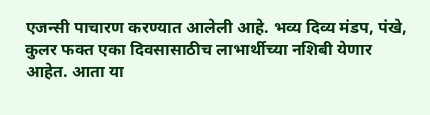एजन्सी पाचारण करण्यात आलेली आहे. भव्य दिव्य मंडप, पंखे, कुलर फक्त एका दिवसासाठीच लाभार्थीच्या नशिबी येणार आहेत. आता या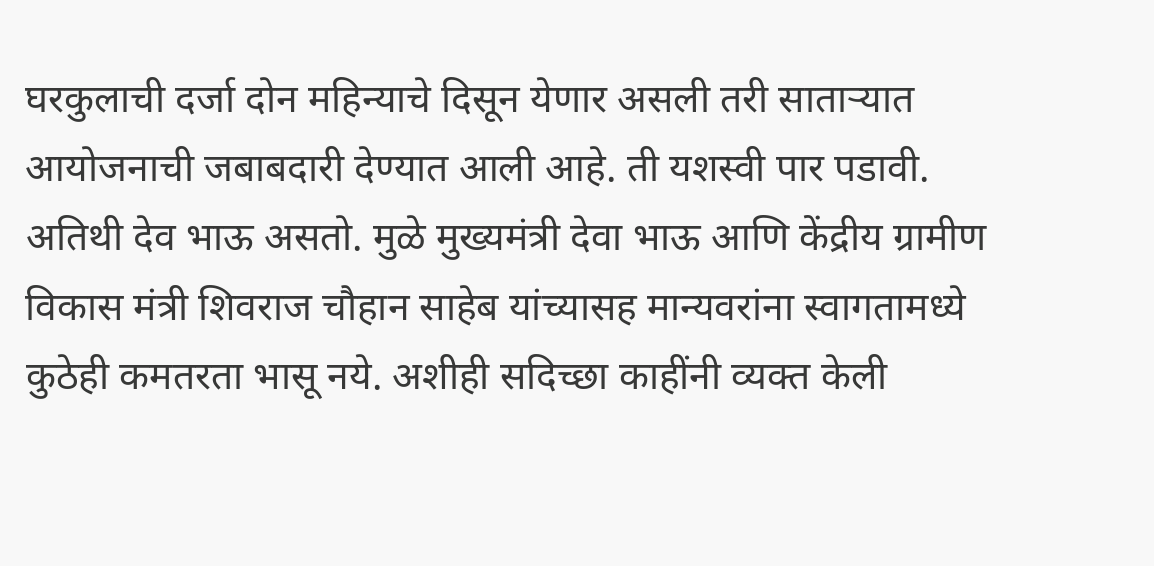घरकुलाची दर्जा दोन महिन्याचे दिसून येणार असली तरी साताऱ्यात आयोजनाची जबाबदारी देण्यात आली आहे. ती यशस्वी पार पडावी. अतिथी देव भाऊ असतो. मुळे मुख्यमंत्री देवा भाऊ आणि केंद्रीय ग्रामीण विकास मंत्री शिवराज चौहान साहेब यांच्यासह मान्यवरांना स्वागतामध्ये कुठेही कमतरता भासू नये. अशीही सदिच्छा काहींनी व्यक्त केली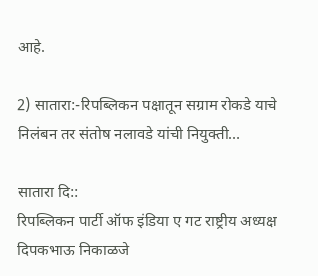आहे.

2) सातारा:-रिपब्लिकन पक्षातून सग्राम रोकडे याचे निलंबन तर संतोष नलावडे यांची नियुक्ती…

सातारा दि::
रिपब्लिकन पार्टी ऑफ इंडिया ए गट राष्ट्रीय अध्यक्ष दिपकभाऊ निकाळजे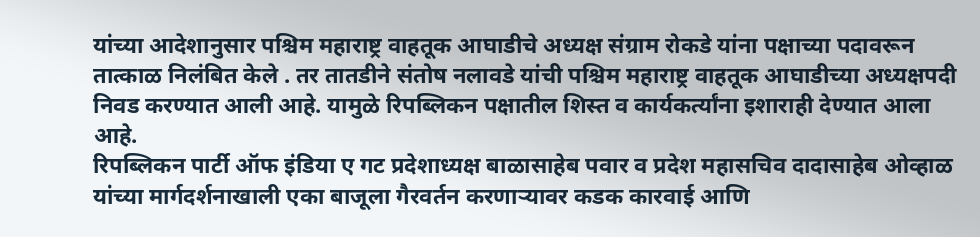यांच्या आदेशानुसार पश्चिम महाराष्ट्र वाहतूक आघाडीचे अध्यक्ष संग्राम रोकडे यांना पक्षाच्या पदावरून तात्काळ निलंबित केले . तर तातडीने संतोष नलावडे यांची पश्चिम महाराष्ट्र वाहतूक आघाडीच्या अध्यक्षपदी निवड करण्यात आली आहे. यामुळे रिपब्लिकन पक्षातील शिस्त व कार्यकर्त्यांना इशाराही देण्यात आला आहे.
रिपब्लिकन पार्टी ऑफ इंडिया ए गट प्रदेशाध्यक्ष बाळासाहेब पवार व प्रदेश महासचिव दादासाहेब ओव्हाळ यांच्या मार्गदर्शनाखाली एका बाजूला गैरवर्तन करणाऱ्यावर कडक कारवाई आणि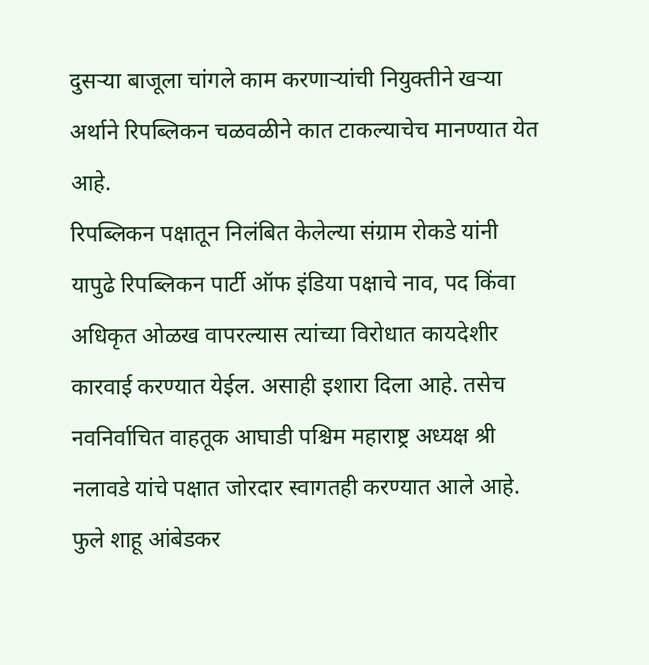दुसऱ्या बाजूला चांगले काम करणाऱ्यांची नियुक्तीने खऱ्या अर्थाने रिपब्लिकन चळवळीने कात टाकल्याचेच मानण्यात येत आहे.
रिपब्लिकन पक्षातून निलंबित केलेल्या संग्राम रोकडे यांनी यापुढे रिपब्लिकन पार्टी ऑफ इंडिया पक्षाचे नाव, पद किंवा अधिकृत ओळख वापरल्यास त्यांच्या विरोधात कायदेशीर कारवाई करण्यात येईल. असाही इशारा दिला आहे. तसेच नवनिर्वाचित वाहतूक आघाडी पश्चिम महाराष्ट्र अध्यक्ष श्री नलावडे यांचे पक्षात जोरदार स्वागतही करण्यात आले आहे.
फुले शाहू आंबेडकर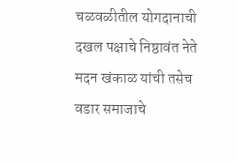चळवळीतील योगदानाची दखल पक्षाचे निष्ठावंत नेते मदन खंकाळ यांची तसेच वडार समाजाचे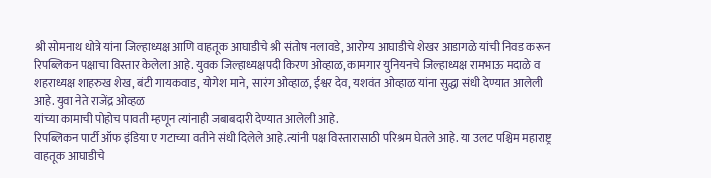श्री सोमनाथ धोत्रे यांना जिल्हाध्यक्ष आणि वाहतूक आघाडीचे श्री संतोष नलावडे, आरोग्य आघाडीचे शेखर आडागळे यांची निवड करून रिपब्लिकन पक्षाचा विस्तार केलेला आहे. युवक जिल्हाध्यक्षपदी किरण ओव्हाळ, कामगार युनियनचे जिल्हाध्यक्ष रामभाऊ मदाळे व शहराध्यक्ष शाहरुख शेख, बंटी गायकवाड, योगेश माने, सारंग ओव्हाळ, ईश्वर देव, यशवंत ओव्हाळ यांना सुद्धा संधी देण्यात आलेली आहे. युवा नेते राजेंद्र ओव्हळ
यांच्या कामाची पोहोच पावती म्हणून त्यांनाही जबाबदारी देण्यात आलेली आहे.
रिपब्लिकन पार्टी ऑफ इंडिया ए गटाच्या वतीने संधी दिलेले आहे.त्यांनी पक्ष विस्तारासाठी परिश्रम घेतले आहे. या उलट पश्चिम महाराष्ट्र वाहतूक आघाडीचे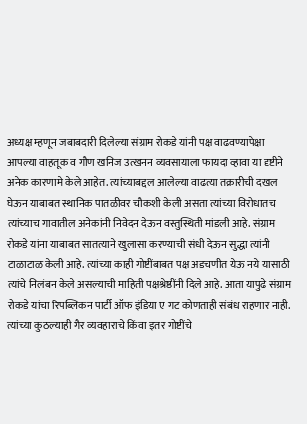अध्यक्ष म्हणून जबाबदारी दिलेल्या संग्राम रोकडे यांनी पक्ष वाढवण्यापेक्षा आपल्या वाहतूक व गौण खनिज उत्खनन व्यवसायाला फायदा व्हावा या दृष्टीने अनेक कारणामे केले आहेत. त्यांच्याबद्दल आलेल्या वाढत्या तक्रारीची दखल घेऊन याबाबत स्थानिक पातळीवर चौकशी केली असता त्यांच्या विरोधातच त्यांच्याच गावातील अनेकांनी निवेदन देऊन वस्तुस्थिती मांडली आहे. संग्राम रोकडे यांना याबाबत सातत्याने खुलासा करण्याची संधी देऊन सुद्धा त्यांनी टाळाटाळ केली आहे. त्यांच्या काही गोष्टींबाबत पक्ष अडचणीत येऊ नये यासाठी त्यांचे निलंबन केले असल्याची माहिती पक्षश्रेष्ठींनी दिले आहे. आता यापुढे संग्राम रोकडे यांचा रिपब्लिकन पार्टी ऑफ इंडिया ए गट कोणताही संबंध राहणार नाही. त्यांच्या कुठल्याही गैर व्यवहाराचे किंवा इतर गोष्टींचे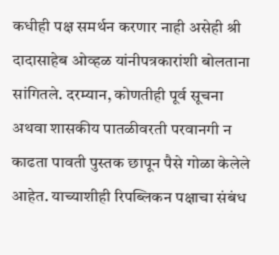कधीही पक्ष समर्थन करणार नाही असेही श्री दादासाहेब ओव्हळ यांनीपत्रकारांशी बोलताना सांगितले. दरम्यान, कोणतीही पूर्व सूचना अथवा शासकीय पातळीवरती परवानगी न काढता पावती पुस्तक छापून पैसे गोळा केलेले आहेत. याच्याशीही रिपब्लिकन पक्षाचा संबंध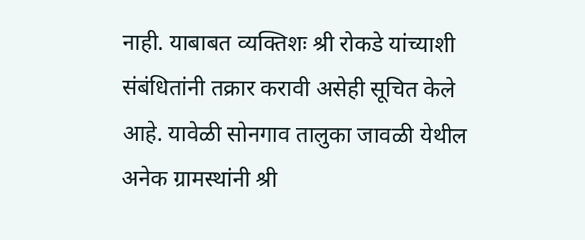नाही. याबाबत व्यक्तिशः श्री रोकडे यांच्याशी संबंधितांनी तक्रार करावी असेही सूचित केले आहे. यावेळी सोनगाव तालुका जावळी येथील अनेक ग्रामस्थांनी श्री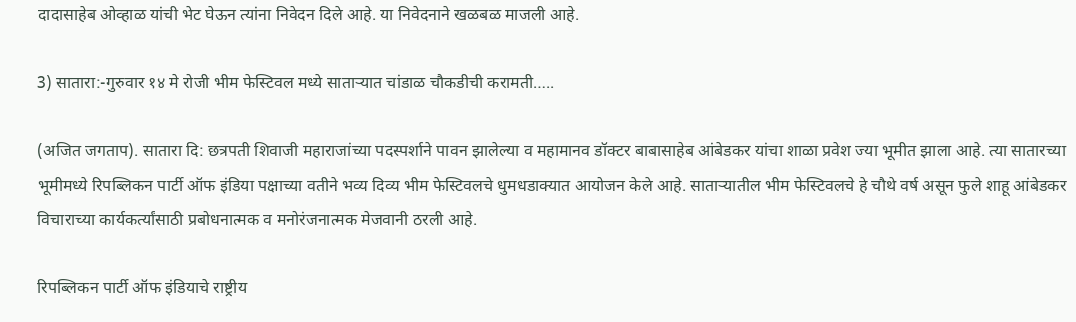दादासाहेब ओव्हाळ यांची भेट घेऊन त्यांना निवेदन दिले आहे. या निवेदनाने खळबळ माजली आहे.

3) सातारा:-गुरुवार १४ मे रोजी भीम फेस्टिवल मध्ये साताऱ्यात चांडाळ चौकडीची करामती…..

(अजित जगताप). सातारा दि: छत्रपती शिवाजी महाराजांच्या पदस्पर्शाने पावन झालेल्या व महामानव डॉक्टर बाबासाहेब आंबेडकर यांचा शाळा प्रवेश ज्या भूमीत झाला आहे. त्या सातारच्या भूमीमध्ये रिपब्लिकन पार्टी ऑफ इंडिया पक्षाच्या वतीने भव्य दिव्य भीम फेस्टिवलचे धुमधडाक्यात आयोजन केले आहे. साताऱ्यातील भीम फेस्टिवलचे हे चौथे वर्ष असून फुले शाहू आंबेडकर विचाराच्या कार्यकर्त्यांसाठी प्रबोधनात्मक व मनोरंजनात्मक मेजवानी ठरली आहे.

रिपब्लिकन पार्टी ऑफ इंडियाचे राष्ट्रीय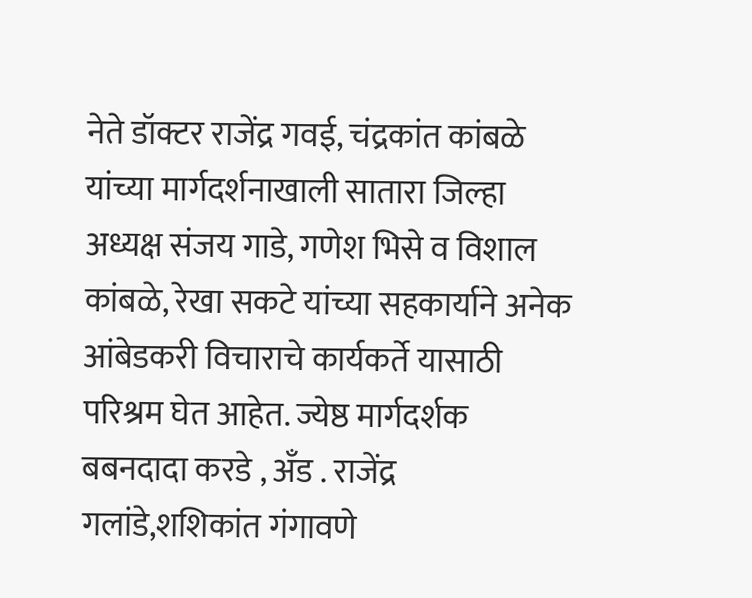नेते डॉक्टर राजेंद्र गवई, चंद्रकांत कांबळे यांच्या मार्गदर्शनाखाली सातारा जिल्हा अध्यक्ष संजय गाडे, गणेश भिसे व विशाल कांबळे, रेखा सकटे यांच्या सहकार्याने अनेक आंबेडकरी विचाराचे कार्यकर्ते यासाठी परिश्रम घेत आहेत. ज्येष्ठ मार्गदर्शक बबनदादा करडे , अँड . राजेंद्र गलांडे,शशिकांत गंगावणे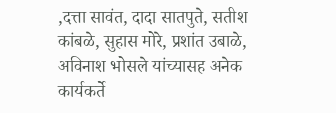,दत्ता सावंत, दादा सातपुते, सतीश कांबळे, सुहास मोरे, प्रशांत उबाळे, अविनाश भोसले यांच्यासह अनेक कार्यकर्ते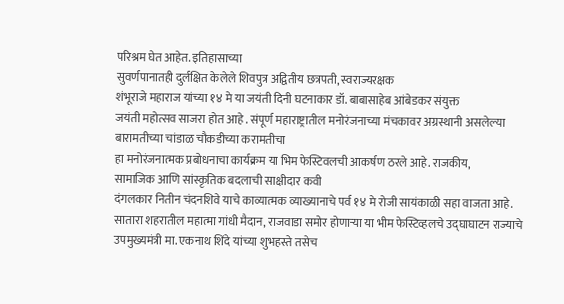परिश्रम घेत आहेत. इतिहासाच्या
सुवर्णपानातही दुर्लक्षित केलेले शिवपुत्र अद्वितीय छत्रपती, स्वराज्यरक्षक
शंभूराजे महाराज यांच्या १४ मे या जयंती दिनी घटनाकार डॉ. बाबासाहेब आंबेडकर संयुक्त
जयंती महोत्सव साजरा होत आहे . संपूर्ण महाराष्ट्रातील मनोरंजनाच्या मंचकावर अग्रस्थानी असलेल्या बारामतीच्या चांडाळ चौकडीच्या करामतीचा
हा मनोरंजनात्मक प्रबोधनाचा कार्यक्रम या भिम फेस्टिवलची आकर्षण ठरले आहे. राजकीय,
सामाजिक आणि सांस्कृतिक बदलाची साक्षीदार कवी
दंगलकार नितीन चंदनशिवे याचे काव्यात्मक व्याख्यानाचे पर्व १४ मे रोजी सायंकाळी सहा वाजता आहे. सातारा शहरातील महात्मा गांधी मैदान, राजवाडा समोर होणाऱ्या या भीम फेस्टिव्हलचे उद्घाघाटन राज्याचे
उपमुख्यमंत्री मा. एकनाथ शिंदे यांच्या शुभहस्ते तसेच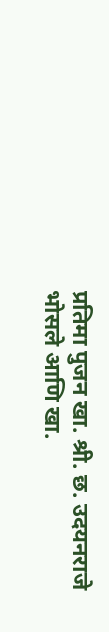प्रतिमा पुजन खा. श्री. छ. उदयनराजे भोसले आणि खा.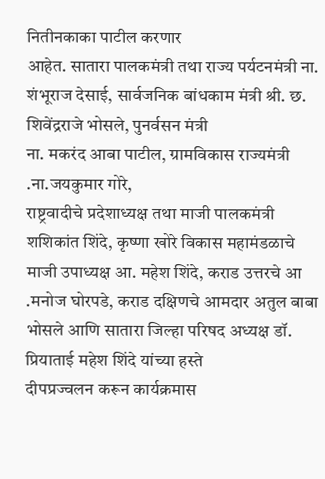नितीनकाका पाटील करणार
आहेत. सातारा पालकमंत्री तथा राज्य पर्यटनमंत्री ना. शंभूराज देसाई, सार्वजनिक बांधकाम मंत्री श्री. छ. शिवेंद्रराजे भोसले, पुनर्वसन मंत्री
ना. मकरंद आबा पाटील, ग्रामविकास राज्यमंत्री .ना.जयकुमार गोरे,
राष्ट्रवादीचे प्रदेशाध्यक्ष तथा माजी पालकमंत्री शशिकांत शिंदे, कृष्णा खोरे विकास महामंडळाचे माजी उपाध्यक्ष आ. महेश शिंदे, कराड उत्तरचे आ .मनोज घोरपडे, कराड दक्षिणचे आमदार अतुल बाबा भोसले आणि सातारा जिल्हा परिषद अध्यक्ष डॉ. प्रियाताई महेश शिंदे यांच्या हस्ते
दीपप्रज्वलन करून कार्यक्रमास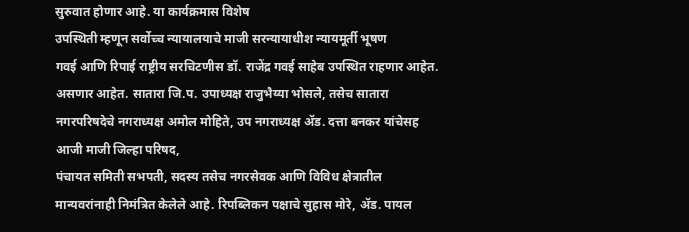सुरुवात होणार आहे. या कार्यक्रमास विशेष
उपस्थिती म्हणून सर्वोच्च न्यायालयाचे माजी सरन्यायाधीश न्यायमूर्ती भूषण
गवई आणि रिपाई राष्ट्रीय सरचिटणीस डॉ. राजेंद्र गवई साहेब उपस्थित राहणार आहेत. असणार आहेत. सातारा जि.प. उपाध्यक्ष राजुभैय्या भोसले, तसेच सातारा नगरपरिषदेचे नगराध्यक्ष अमोल मोहिते, उप नगराध्यक्ष ॲड. दत्ता बनकर यांचेसह आजी माजी जिल्हा परिषद,
पंचायत समिती सभपती, सदस्य तसेच नगरसेवक आणि विविध क्षेत्रातील
मान्यवरांनाही निमंत्रित केलेले आहे. रिपब्लिकन पक्षाचे सुहास मोरे, ॲड. पायल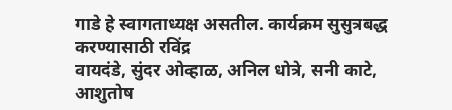गाडे हे स्वागताध्यक्ष असतील. कार्यक्रम सुसुत्रबद्ध करण्यासाठी रविंद्र
वायदंडे, सुंदर ओव्हाळ, अनिल धोत्रे, सनी काटे, आशुतोष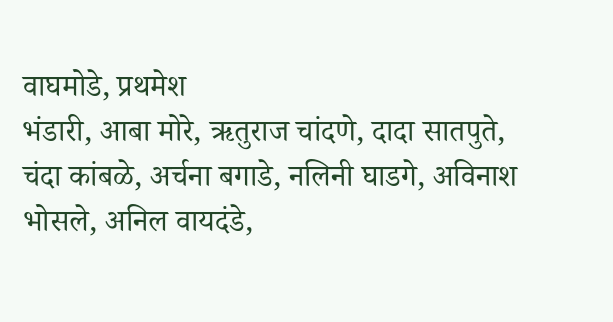वाघमोडे, प्रथमेश
भंडारी, आबा मोरे, ऋतुराज चांदणे, दादा सातपुते, चंदा कांबळे, अर्चना बगाडे, नलिनी घाडगे, अविनाश भोसले, अनिल वायदंडे,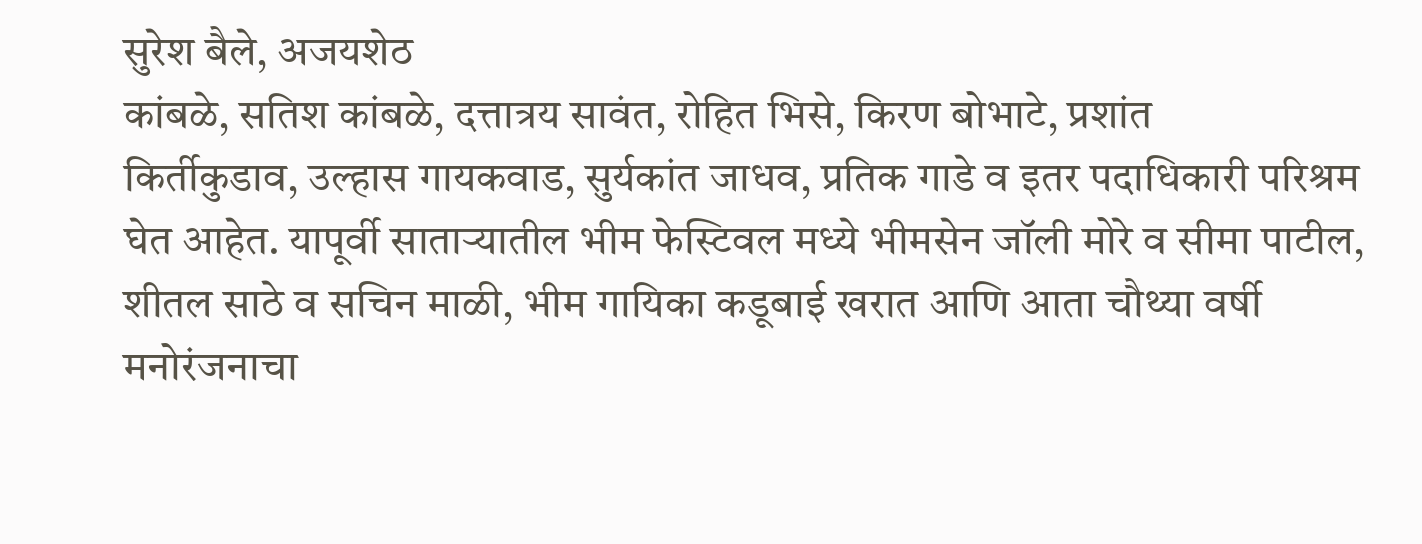सुरेश बैले, अजयशेठ
कांबळे, सतिश कांबळे, दत्तात्रय सावंत, रोहित भिसे, किरण बोभाटे, प्रशांत
किर्तीकुडाव, उल्हास गायकवाड, सुर्यकांत जाधव, प्रतिक गाडे व इतर पदाधिकारी परिश्रम घेत आहेत. यापूर्वी साताऱ्यातील भीम फेस्टिवल मध्ये भीमसेन जॉली मोरे व सीमा पाटील, शीतल साठे व सचिन माळी, भीम गायिका कडूबाई खरात आणि आता चौथ्या वर्षी मनोरंजनाचा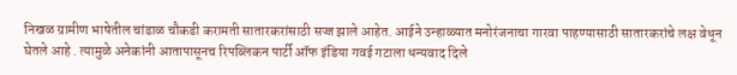निखळ ग्रामीण भाषेतील चांडाळ चौकडी करामती सातारकरांसाठी सज्ज झाले आहेत. आईने उन्हाळ्यात मनोरंजनाचा गारवा पाहण्यासाठी सातारकरांचे लक्ष वेधून घेतले आहे . त्यामुळे अनेकांनी आतापासूनच रिपब्लिकन पार्टी ऑफ इंडिया गवई गटाला धन्यवाद दिले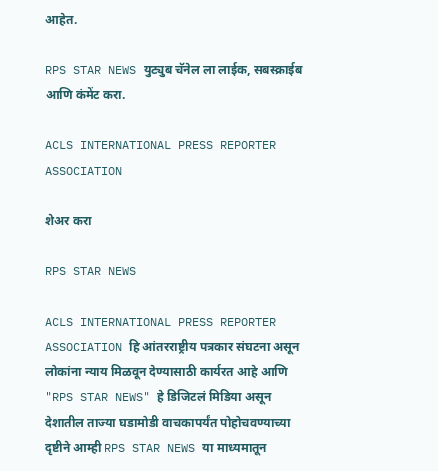आहेत.

RPS STAR NEWS युट्युब चॅनेल ला लाईक, सबस्क्राईब आणि कंमेंट करा.

ACLS INTERNATIONAL PRESS REPORTER ASSOCIATION

शेअर करा

RPS STAR NEWS

ACLS INTERNATIONAL PRESS REPORTER ASSOCIATION हि आंतरराष्ट्रीय पत्रकार संघटना असून लोकांना न्याय मिळवून देण्यासाठी कार्यरत आहे आणि "RPS STAR NEWS" हे डिजिटलं मिडिया असून देशातील ताज्या घडामोडी वाचकापर्यंत पोहोचवण्याच्या दृष्टीने आम्ही RPS STAR NEWS या माध्यमातून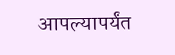आपल्यापर्यंत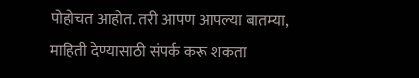पोहोचत आहोत. तरी आपण आपल्या बातम्या, माहिती देण्यासाठी संपर्क करू शकता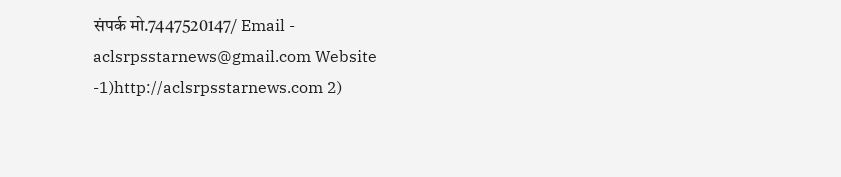संपर्क मो.7447520147/ Email - aclsrpsstarnews@gmail.com Website -1)http://aclsrpsstarnews.com 2)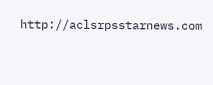http://aclsrpsstarnews.com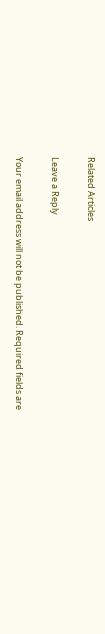Related Articles

Leave a Reply

Your email address will not be published. Required fields are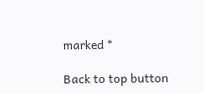marked *

Back to top button